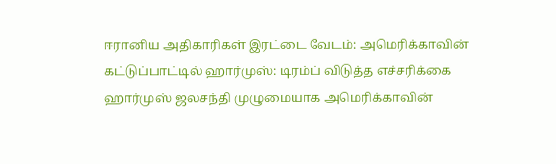ஈரானிய அதிகாரிகள் இரட்டை வேடம்: அமெரிக்காவின் கட்டுப்பாட்டில் ஹார்முஸ்: டிரம்ப் விடுத்த எச்சரிக்கை
ஹார்முஸ் ஜலசந்தி முழுமையாக அமெரிக்காவின்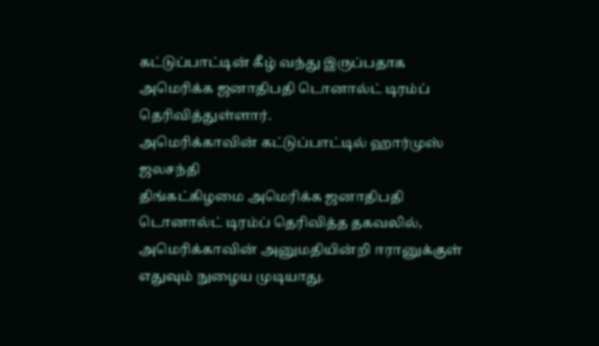கட்டுப்பாட்டின் கீழ் வந்து இருப்பதாக அமெரிக்க ஜனாதிபதி டொனால்ட் டிரம்ப் தெரிவித்துள்ளார்.
அமெரிக்காவின் கட்டுப்பாட்டில் ஹார்முஸ் ஜலசந்தி
திங்கட்கிழமை அமெரிக்க ஜனாதிபதி டொனால்ட் டிரம்ப் தெரிவித்த தகவலில், அமெரிக்காவின் அனுமதியின்றி ஈரானுக்குள் எதுவும் நுழைய முடியாது.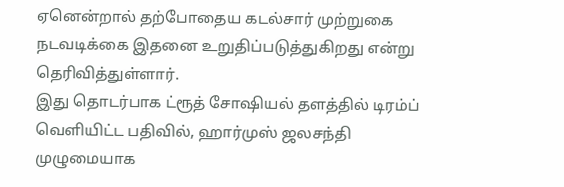ஏனென்றால் தற்போதைய கடல்சார் முற்றுகை நடவடிக்கை இதனை உறுதிப்படுத்துகிறது என்று தெரிவித்துள்ளார்.
இது தொடர்பாக ட்ரூத் சோஷியல் தளத்தில் டிரம்ப் வெளியிட்ட பதிவில், ஹார்முஸ் ஜலசந்தி முழுமையாக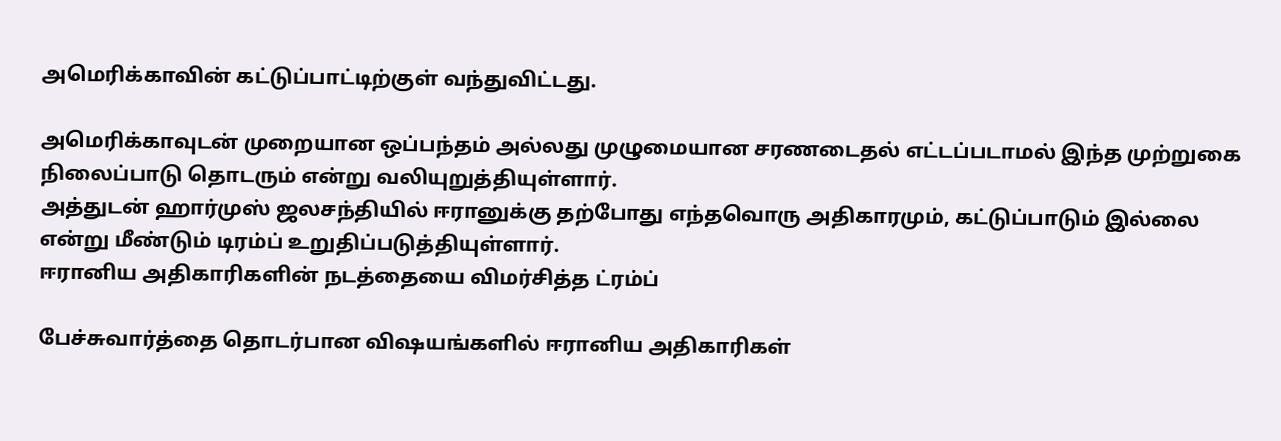அமெரிக்காவின் கட்டுப்பாட்டிற்குள் வந்துவிட்டது.

அமெரிக்காவுடன் முறையான ஒப்பந்தம் அல்லது முழுமையான சரணடைதல் எட்டப்படாமல் இந்த முற்றுகை நிலைப்பாடு தொடரும் என்று வலியுறுத்தியுள்ளார்.
அத்துடன் ஹார்முஸ் ஜலசந்தியில் ஈரானுக்கு தற்போது எந்தவொரு அதிகாரமும், கட்டுப்பாடும் இல்லை என்று மீண்டும் டிரம்ப் உறுதிப்படுத்தியுள்ளார்.
ஈரானிய அதிகாரிகளின் நடத்தையை விமர்சித்த ட்ரம்ப்

பேச்சுவார்த்தை தொடர்பான விஷயங்களில் ஈரானிய அதிகாரிகள்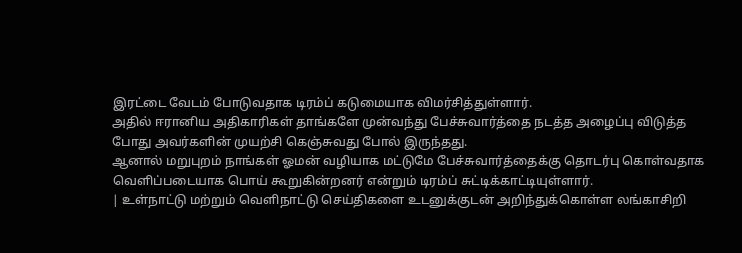இரட்டை வேடம் போடுவதாக டிரம்ப் கடுமையாக விமர்சித்துள்ளார்.
அதில் ஈரானிய அதிகாரிகள் தாங்களே முன்வந்து பேச்சுவார்த்தை நடத்த அழைப்பு விடுத்த போது அவர்களின் முயற்சி கெஞ்சுவது போல் இருந்தது.
ஆனால் மறுபுறம் நாங்கள் ஓமன் வழியாக மட்டுமே பேச்சுவார்த்தைக்கு தொடர்பு கொள்வதாக வெளிப்படையாக பொய் கூறுகின்றனர் என்றும் டிரம்ப் சுட்டிக்காட்டியுள்ளார்.
| உள்நாட்டு மற்றும் வெளிநாட்டு செய்திகளை உடனுக்குடன் அறிந்துக்கொள்ள லங்காசிறி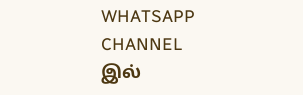WHATSAPP CHANNEL இல்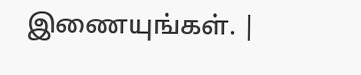இணையுங்கள். |